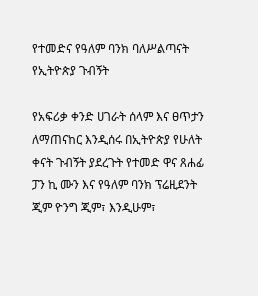የተመድና የዓለም ባንክ ባለሥልጣናት የኢትዮጵያ ጉብኝት

የአፍሪቃ ቀንድ ሀገራት ሰላም እና ፀጥታን ለማጠናከር እንዲሰሩ በኢትዮጵያ የሁለት ቀናት ጉብኝት ያደረጉት የተመድ ዋና ጸሐፊ ፓን ኪ ሙን እና የዓለም ባንክ ፕሬዚደንት ጂም ዮንግ ጂም፣ እንዲሁም፣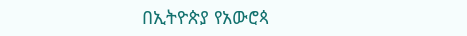በኢትዮጵያ የአውሮጳ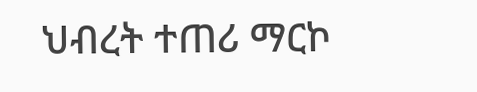ህብረት ተጠሪ ማርኮ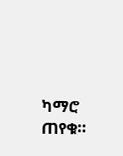ካማሮ ጠየቁ።